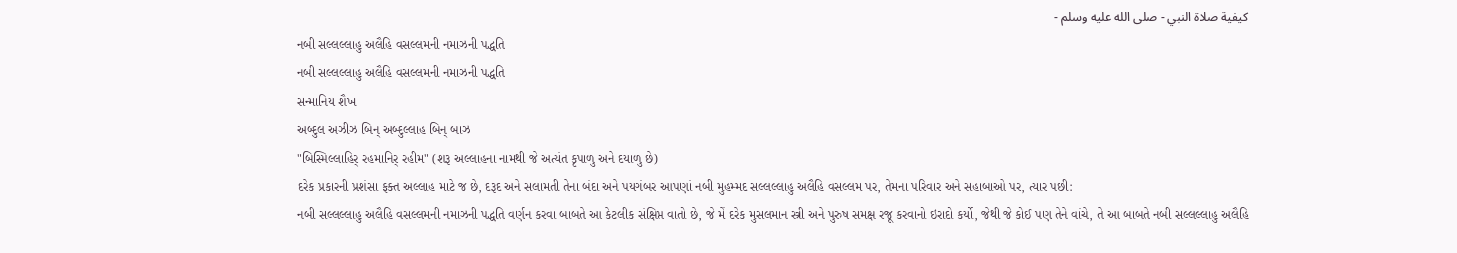كيفية صلاة النبي - صلى الله عليه وسلم -
નબી સલ્લલ્લાહુ અલૈહિ વસલ્લમની નમાઝની પદ્ધતિ
નબી સલ્લલ્લાહુ અલૈહિ વસલ્લમની નમાઝની પદ્ધતિ
સન્માનિય શૈખ
અબ્દુલ અઝીઝ બિન્ અબ્દુલ્લાહ બિન્ બાઝ
"બિસ્મિલ્લાહિર્ રહમાનિર્ રહીમ" (શરૂ અલ્લાહના નામથી જે અત્યંત કૃપાળુ અને દયાળુ છે)
દરેક પ્રકારની પ્રશંસા ફક્ત અલ્લાહ માટે જ છે, દરૂદ અને સલામતી તેના બંદા અને પયગંબર આપણાં નબી મુહમ્મદ સલ્લલ્લાહુ અલૈહિ વસલ્લમ પર, તેમના પરિવાર અને સહાબાઓ પર, ત્યાર પછી:
નબી સલ્લલ્લાહુ અલૈહિ વસલ્લમની નમાઝની પદ્ધતિ વર્ણન કરવા બાબતે આ કેટલીક સંક્ષિપ્ત વાતો છે, જે મેં દરેક મુસલમાન સ્ત્રી અને પુરુષ સમક્ષ રજૂ કરવાનો ઇરાદો કર્યો, જેથી જે કોઈ પણ તેને વાંચે, તે આ બાબતે નબી સલ્લલ્લાહુ અલૈહિ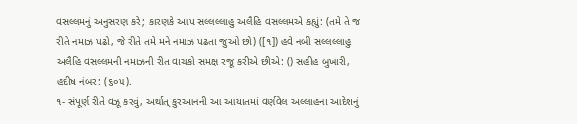વસલ્લમનું અનુસરણ કરે; કારણકે આપ સલ્લલ્લાહુ અલૈહિ વસલ્લમએ કહ્યું: (તમે તે જ રીતે નમાઝ પઢો, જે રીતે તમે મને નમાઝ પઢતા જુઓ છો) ([૧]) હવે નબી સલ્લલ્લાહુ અલૈહિ વસલ્લમની નમાઝની રીત વાચકો સમક્ષ રજૂ કરીએ છીએ: () સહીહ બુખારી, હદીષ નંબર: (૬૦૫).
૧- સંપૂર્ણ રીતે વઝૂ કરવું, અર્થાત્ કુરઆનની આ આયાતમાં વર્ણવેલ અલ્લાહના આદેશનું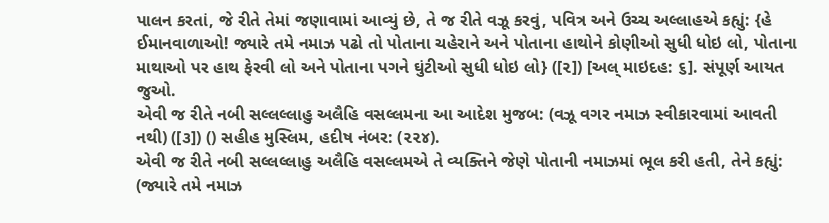પાલન કરતાં, જે રીતે તેમાં જણાવામાં આવ્યું છે, તે જ રીતે વઝૂ કરવું, પવિત્ર અને ઉચ્ચ અલ્લાહએ કહ્યું: {હે ઈમાનવાળાઓ! જ્યારે તમે નમાઝ પઢો તો પોતાના ચહેરાને અને પોતાના હાથોને કોણીઓ સુધી ધોઇ લો, પોતાના માથાઓ પર હાથ ફેરવી લો અને પોતાના પગને ઘુંટીઓ સુધી ધોઇ લો} ([૨]) [અલ્ માઇદહ: ૬]. સંપૂર્ણ આયત જુઓ.
એવી જ રીતે નબી સલ્લલ્લાહુ અલૈહિ વસલ્લમના આ આદેશ મુજબ: (વઝૂ વગર નમાઝ સ્વીકારવામાં આવતી નથી) ([૩]) () સહીહ મુસ્લિમ, હદીષ નંબર: (૨૨૪).
એવી જ રીતે નબી સલ્લલ્લાહુ અલૈહિ વસલ્લમએ તે વ્યક્તિને જેણે પોતાની નમાઝમાં ભૂલ કરી હતી, તેને કહ્યું: (જ્યારે તમે નમાઝ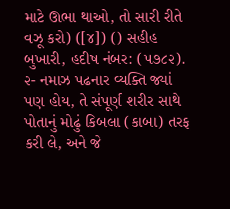માટે ઊભા થાઓ, તો સારી રીતે વઝૂ કરો) ([૪]) () સહીહ બુખારી, હદીષ નંબર: (૫૭૮૨).
૨- નમાઝ પઢનાર વ્યક્તિ જ્યાં પણ હોય, તે સંપૂર્ણ શરીર સાથે પોતાનું મોઢું કિબલા (કાબા) તરફ કરી લે, અને જે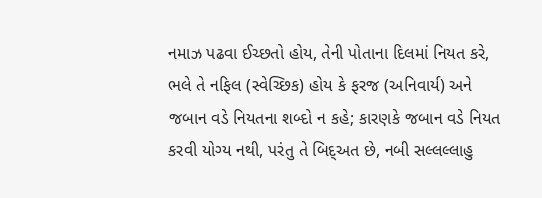નમાઝ પઢવા ઈચ્છતો હોય, તેની પોતાના દિલમાં નિયત કરે, ભલે તે નફિલ (સ્વેચ્છિક) હોય કે ફરજ (અનિવાર્ય) અને જબાન વડે નિયતના શબ્દો ન કહે; કારણકે જબાન વડે નિયત કરવી યોગ્ય નથી, પરંતુ તે બિદ્અત છે, નબી સલ્લલ્લાહુ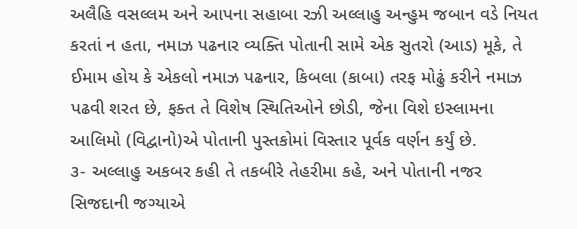અલૈહિ વસલ્લમ અને આપના સહાબા રઝી અલ્લાહુ અન્હુમ જબાન વડે નિયત કરતાં ન હતા, નમાઝ પઢનાર વ્યક્તિ પોતાની સામે એક સુતરો (આડ) મૂકે, તે ઈમામ હોય કે એકલો નમાઝ પઢનાર, કિબલા (કાબા) તરફ મોઢું કરીને નમાઝ પઢવી શરત છે, ફક્ત તે વિશેષ સ્થિતિઓને છોડી, જેના વિશે ઇસ્લામના આલિમો (વિદ્વાનો)એ પોતાની પુસ્તકોમાં વિસ્તાર પૂર્વક વર્ણન કર્યું છે.
૩- અલ્લાહુ અકબર કહી તે તકબીરે તેહરીમા કહે, અને પોતાની નજર સિજદાની જગ્યાએ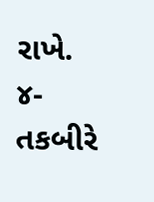રાખે.
૪- તકબીરે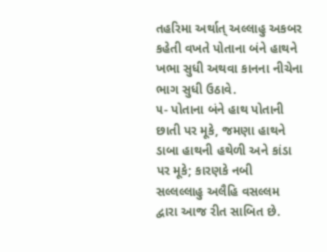તહરિમા અર્થાત્ અલ્લાહુ અકબર કહેતી વખતે પોતાના બંને હાથને ખભા સુધી અથવા કાનના નીચેના ભાગ સુધી ઉઠાવે.
૫- પોતાના બંને હાથ પોતાની છાતી પર મૂકે, જમણા હાથને ડાબા હાથની હથેળી અને કાંડા પર મૂકે; કારણકે નબી સલ્લલ્લાહુ અલૈહિ વસલ્લમ દ્વારા આજ રીત સાબિત છે.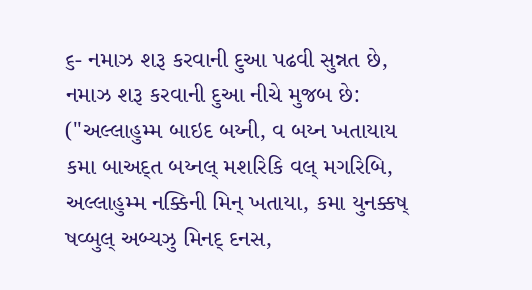૬- નમાઝ શરૂ કરવાની દુઆ પઢવી સુન્નત છે, નમાઝ શરૂ કરવાની દુઆ નીચે મુજબ છે: ("અલ્લાહુમ્મ બાઇદ બય્ની, વ બય્ન ખતાયાય કમા બાઅદ્ત બય્નલ્ મશરિકિ વલ્ મગરિબિ, અલ્લાહુમ્મ નક્કિની મિન્ ખતાયા, કમા યુનક્કષ્ ષવ્બુલ્ અબ્યઝુ મિનદ્ દનસ,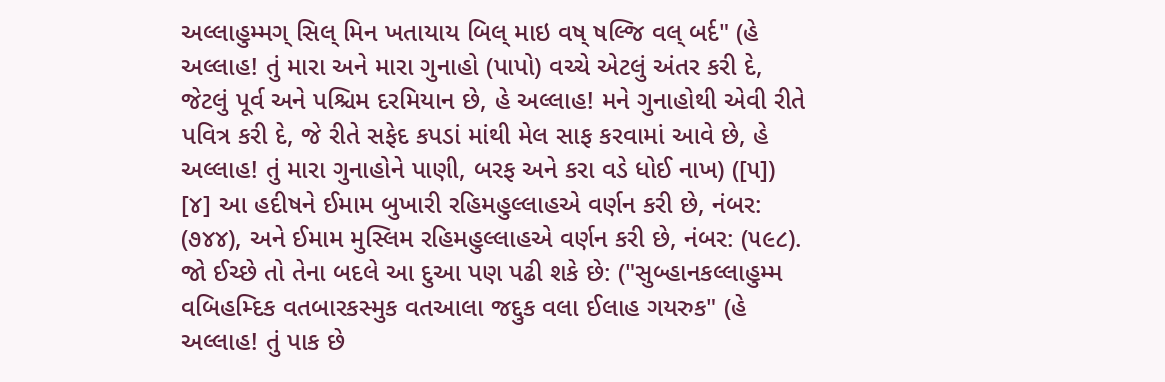અલ્લાહુમ્મગ્ સિલ્ મિન ખતાયાય બિલ્ માઇ વષ્ ષલ્જિ વલ્ બર્દ" (હે અલ્લાહ! તું મારા અને મારા ગુનાહો (પાપો) વચ્ચે એટલું અંતર કરી દે, જેટલું પૂર્વ અને પશ્ચિમ દરમિયાન છે, હે અલ્લાહ! મને ગુનાહોથી એવી રીતે પવિત્ર કરી દે, જે રીતે સફેદ કપડાં માંથી મેલ સાફ કરવામાં આવે છે, હે અલ્લાહ! તું મારા ગુનાહોને પાણી, બરફ અને કરા વડે ધોઈ નાખ) ([૫]) [૪] આ હદીષને ઈમામ બુખારી રહિમહુલ્લાહએ વર્ણન કરી છે, નંબર: (૭૪૪), અને ઈમામ મુસ્લિમ રહિમહુલ્લાહએ વર્ણન કરી છે, નંબર: (૫૯૮).
જો ઈચ્છે તો તેના બદલે આ દુઆ પણ પઢી શકે છે: ("સુબ્હાનકલ્લાહુમ્મ વબિહમ્દિક વતબારકસ્મુક વતઆલા જદ્દુક વલા ઈલાહ ગયરુક" (હે અલ્લાહ! તું પાક છે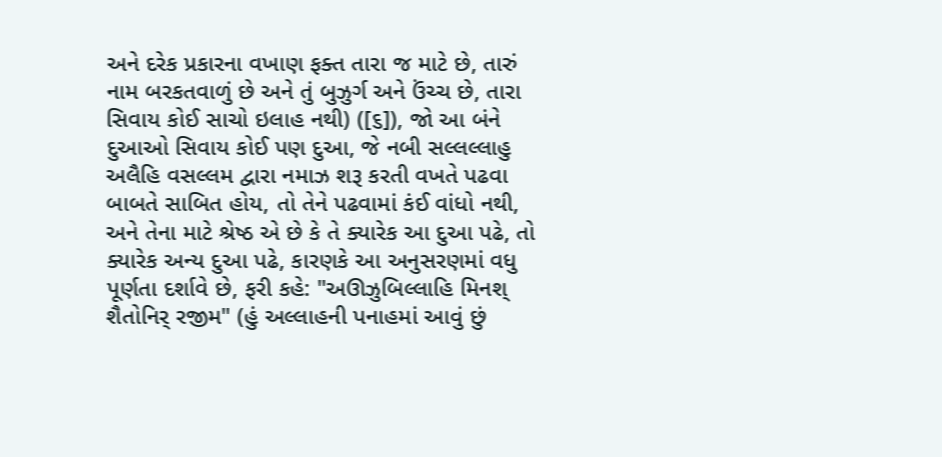અને દરેક પ્રકારના વખાણ ફક્ત તારા જ માટે છે, તારું નામ બરકતવાળું છે અને તું બુઝુર્ગ અને ઉંચ્ચ છે, તારા સિવાય કોઈ સાચો ઇલાહ નથી) ([૬]), જો આ બંને દુઆઓ સિવાય કોઈ પણ દુઆ, જે નબી સલ્લલ્લાહુ અલૈહિ વસલ્લમ દ્વારા નમાઝ શરૂ કરતી વખતે પઢવા બાબતે સાબિત હોય, તો તેને પઢવામાં કંઈ વાંધો નથી, અને તેના માટે શ્રેષ્ઠ એ છે કે તે ક્યારેક આ દુઆ પઢે, તો ક્યારેક અન્ય દુઆ પઢે, કારણકે આ અનુસરણમાં વધુ પૂર્ણતા દર્શાવે છે, ફરી કહે: "અઊઝુબિલ્લાહિ મિનશ્ શૈતોનિર્ રજીમ" (હું અલ્લાહની પનાહમાં આવું છું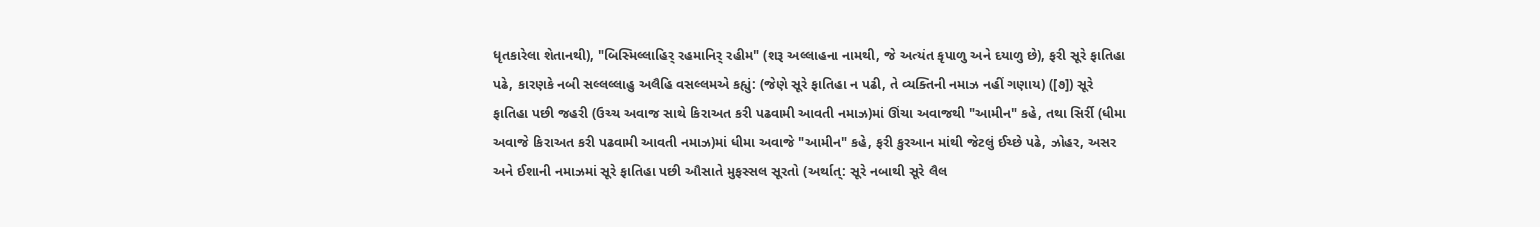ધૃતકારેલા શેતાનથી), "બિસ્મિલ્લાહિર્ રહમાનિર્ રહીમ" (શરૂ અલ્લાહના નામથી, જે અત્યંત કૃપાળુ અને દયાળુ છે), ફરી સૂરે ફાતિહા પઢે, કારણકે નબી સલ્લલ્લાહુ અલૈહિ વસલ્લમએ કહ્યું: (જેણે સૂરે ફાતિહા ન પઢી, તે વ્યક્તિની નમાઝ નહીં ગણાય) ([૭]) સૂરે ફાતિહા પછી જહરી (ઉચ્ચ અવાજ સાથે કિરાઅત કરી પઢવામી આવતી નમાઝ)માં ઊંચા અવાજથી "આમીન" કહે, તથા સિર્રી (ધીમા અવાજે કિરાઅત કરી પઢવામી આવતી નમાઝ)માં ધીમા અવાજે "આમીન" કહે, ફરી કુરઆન માંથી જેટલું ઈચ્છે પઢે, ઝોહર, અસર અને ઈશાની નમાઝમાં સૂરે ફાતિહા પછી ઔસાતે મુફસ્સલ સૂરતો (અર્થાત્: સૂરે નબાથી સૂરે લૈલ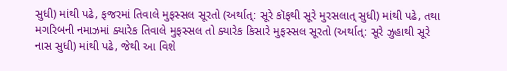સુધી) માંથી પઢે, ફજરમાં તિવાલે મુફસ્સલ સૂરતો (અર્થાત્: સૂરે કૉફથી સૂરે મુરસલાત્ સુધી) માંથી પઢે, તથા મગરિબની નમાઝમાં ક્યારેક તિવાલે મુફસ્સલ તો ક્યારેક કિસારે મુફસ્સલ સૂરતો (અર્થાત્: સૂરે ઝુહાથી સૂરે નાસ સુધી) માંથી પઢે, જેથી આ વિશે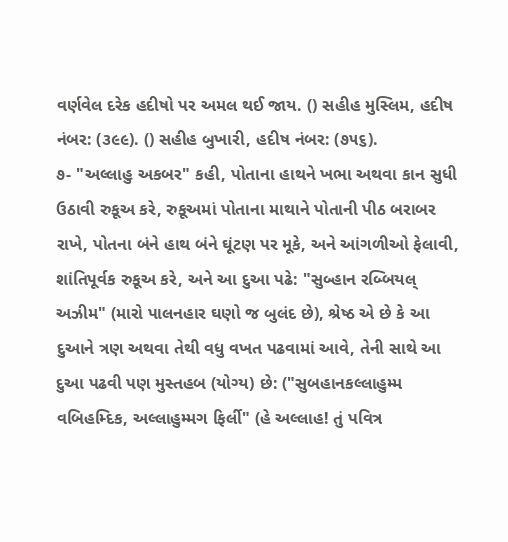વર્ણવેલ દરેક હદીષો પર અમલ થઈ જાય. () સહીહ મુસ્લિમ, હદીષ નંબર: (૩૯૯). () સહીહ બુખારી, હદીષ નંબર: (૭૫૬).
૭- "અલ્લાહુ અકબર" કહી, પોતાના હાથને ખભા અથવા કાન સુધી ઉઠાવી રુકૂઅ કરે, રુકૂઅમાં પોતાના માથાને પોતાની પીઠ બરાબર રાખે, પોતના બંને હાથ બંને ઘૂંટણ પર મૂકે, અને આંગળીઓ ફેલાવી, શાંતિપૂર્વક રુકૂઅ કરે, અને આ દુઆ પઢે: "સુબ્હાન રબ્બિયલ્ અઝીમ" (મારો પાલનહાર ઘણો જ બુલંદ છે), શ્રેષ્ઠ એ છે કે આ દુઆને ત્રણ અથવા તેથી વધુ વખત પઢવામાં આવે, તેની સાથે આ દુઆ પઢવી પણ મુસ્તહબ (યોગ્ય) છે: ("સુબહાનકલ્લાહુમ્મ વબિહમ્દિક, અલ્લાહુમ્મગ ફિર્લી" (હે અલ્લાહ! તું પવિત્ર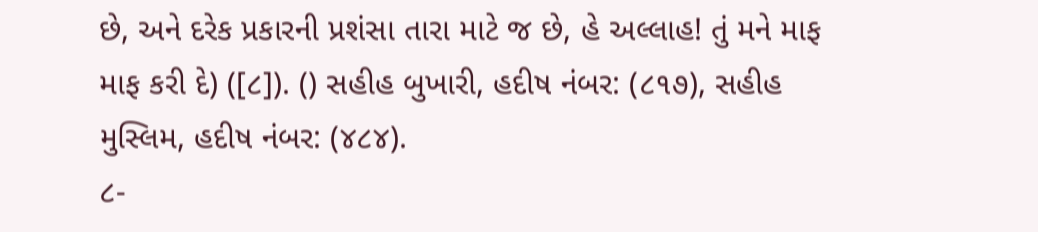છે, અને દરેક પ્રકારની પ્રશંસા તારા માટે જ છે, હે અલ્લાહ! તું મને માફ માફ કરી દે) ([૮]). () સહીહ બુખારી, હદીષ નંબર: (૮૧૭), સહીહ મુસ્લિમ, હદીષ નંબર: (૪૮૪).
૮-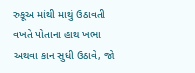રુકૂઅ માંથી માથું ઉઠાવતી વખતે પોતાના હાથ ખભા અથવા કાન સુધી ઉઠાવે, જો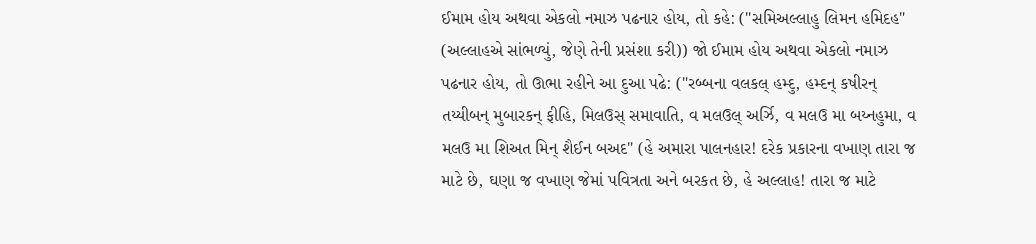ઈમામ હોય અથવા એકલો નમાઝ પઢનાર હોય, તો કહે: ("સમિઅલ્લાહુ લિમન હમિદહ" (અલ્લાહએ સાંભળ્યું, જેણે તેની પ્રસંશા કરી)) જો ઈમામ હોય અથવા એકલો નમાઝ પઢનાર હોય, તો ઊભા રહીને આ દુઆ પઢે: ("રબ્બના વલકલ્ હમ્દુ, હમ્દન્ કષીરન્ તય્યીબન્ મુબારકન્ ફીહિ, મિલઉસ્ સમાવાતિ, વ મલઉલ્ અર્ઝિ, વ મલઉ મા બય્નહુમા, વ મલઉ મા શિઅત મિન્ શૈઈન બઅદ" (હે અમારા પાલનહાર! દરેક પ્રકારના વખાણ તારા જ માટે છે, ઘણા જ વખાણ જેમાં પવિત્રતા અને બરકત છે, હે અલ્લાહ! તારા જ માટે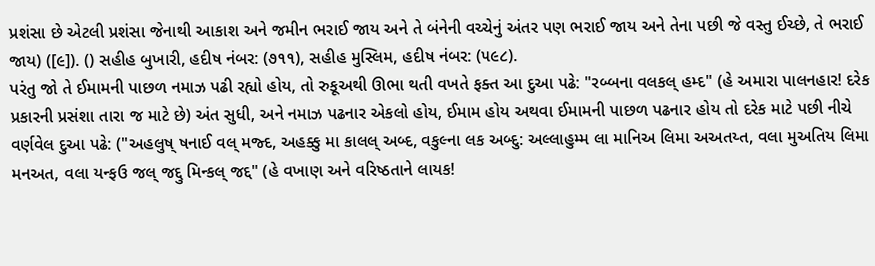પ્રશંસા છે એટલી પ્રશંસા જેનાથી આકાશ અને જમીન ભરાઈ જાય અને તે બંનેની વચ્ચેનું અંતર પણ ભરાઈ જાય અને તેના પછી જે વસ્તુ ઈચ્છે, તે ભરાઈ જાય) ([૯]). () સહીહ બુખારી, હદીષ નંબર: (૭૧૧), સહીહ મુસ્લિમ, હદીષ નંબર: (૫૯૮).
પરંતુ જો તે ઈમામની પાછળ નમાઝ પઢી રહ્યો હોય, તો રુકૂઅથી ઊભા થતી વખતે ફક્ત આ દુઆ પઢે: "રબ્બના વલકલ્ હમ્દ" (હે અમારા પાલનહાર! દરેક પ્રકારની પ્રસંશા તારા જ માટે છે) અંત સુધી, અને નમાઝ પઢનાર એકલો હોય, ઈમામ હોય અથવા ઈમામની પાછળ પઢનાર હોય તો દરેક માટે પછી નીચે વર્ણવેલ દુઆ પઢે: ("અહલુષ્ ષનાઈ વલ્ મજ્દ, અહક્કુ મા કાલલ્ અબ્દ, વકુલ્ના લક અબ્દુ: અલ્લાહુમ્મ લા માનિઅ લિમા અઅતય્ત, વલા મુઅતિય લિમા મનઅત, વલા યન્ફઉ જલ્ જદ્દુ મિન્કલ્ જદ્દ" (હે વખાણ અને વરિષ્ઠતાને લાયક!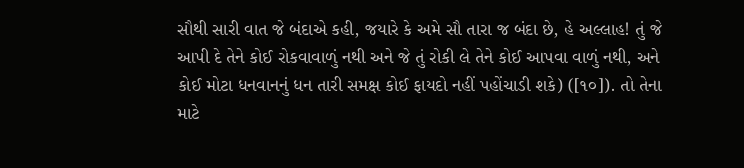સૌથી સારી વાત જે બંદાએ કહી, જયારે કે અમે સૌ તારા જ બંદા છે, હે અલ્લાહ! તું જે આપી દે તેને કોઈ રોકવાવાળું નથી અને જે તું રોકી લે તેને કોઈ આપવા વાળું નથી, અને કોઈ મોટા ધનવાનનું ધન તારી સમક્ષ કોઈ ફાયદો નહીં પહોંચાડી શકે) ([૧૦]). તો તેના માટે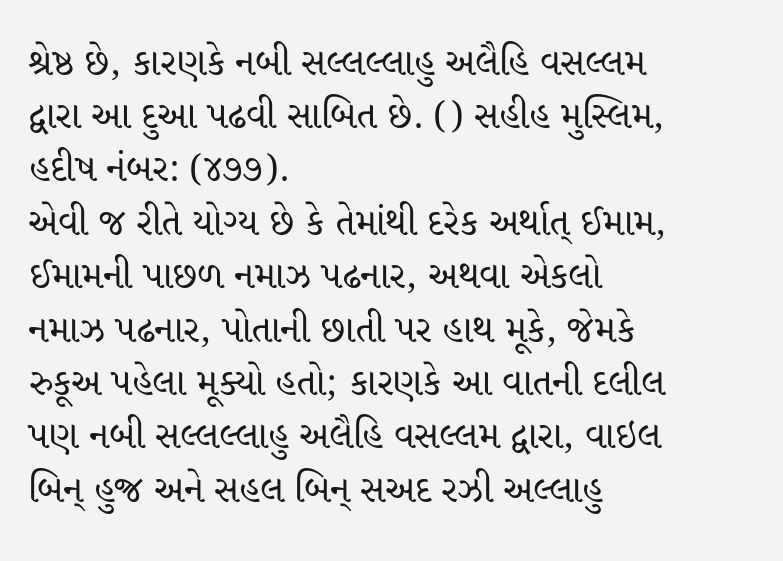શ્રેષ્ઠ છે, કારણકે નબી સલ્લલ્લાહુ અલૈહિ વસલ્લમ દ્વારા આ દુઆ પઢવી સાબિત છે. () સહીહ મુસ્લિમ, હદીષ નંબર: (૪૭૭).
એવી જ રીતે યોગ્ય છે કે તેમાંથી દરેક અર્થાત્ ઈમામ, ઈમામની પાછળ નમાઝ પઢનાર, અથવા એકલો નમાઝ પઢનાર, પોતાની છાતી પર હાથ મૂકે, જેમકે રુકૂઅ પહેલા મૂક્યો હતો; કારણકે આ વાતની દલીલ પણ નબી સલ્લલ્લાહુ અલૈહિ વસલ્લમ દ્વારા, વાઇલ બિન્ હુજ્ર અને સહલ બિન્ સઅદ રઝી અલ્લાહુ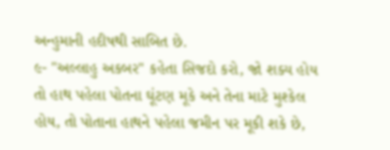અન્હુમાની હદીષથી સાબિત છે.
૯- "અલ્લાહુ અકબર" કહેતા સિજદો કરો, જો શક્ય હોય તો હાથ પહેલા પોતના ઘૂંટણ મૂકે અને તેના માટે મુશ્કેલ હોય, તો પોતાના હાથને પહેલા જમીન પર મૂકી શકે છે,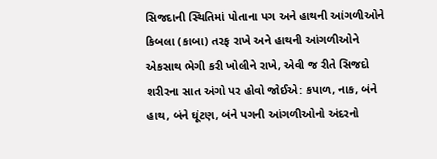સિજદાની સ્થિતિમાં પોતાના પગ અને હાથની આંગળીઓને કિબલા (કાબા) તરફ રાખે અને હાથની આંગળીઓને એકસાથ ભેગી કરી ખોલીને રાખે, એવી જ રીતે સિજદો શરીરના સાત અંગો પર હોવો જોઈએ: કપાળ, નાક, બંને હાથ, બંને ઘૂંટણ, બંને પગની આંગળીઓનો અંદરનો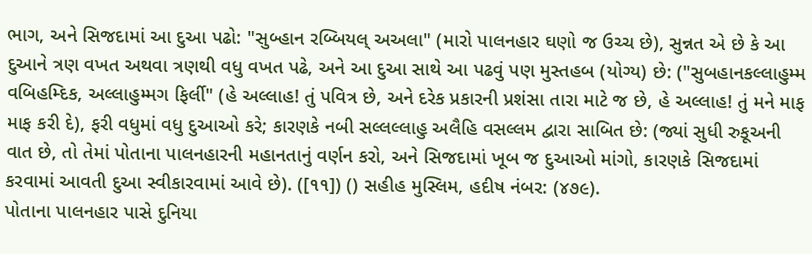ભાગ, અને સિજદામાં આ દુઆ પઢો: "સુબ્હાન રબ્બિયલ્ અઅલા" (મારો પાલનહાર ઘણો જ ઉચ્ચ છે), સુન્નત એ છે કે આ દુઆને ત્રણ વખત અથવા ત્રણથી વધુ વખત પઢે, અને આ દુઆ સાથે આ પઢવું પણ મુસ્તહબ (યોગ્ય) છે: ("સુબહાનકલ્લાહુમ્મ વબિહમ્દિક, અલ્લાહુમ્મગ ફિર્લી" (હે અલ્લાહ! તું પવિત્ર છે, અને દરેક પ્રકારની પ્રશંસા તારા માટે જ છે, હે અલ્લાહ! તું મને માફ માફ કરી દે), ફરી વધુમાં વધુ દુઆઓ કરે; કારણકે નબી સલ્લલ્લાહુ અલૈહિ વસલ્લમ દ્વારા સાબિત છે: (જ્યાં સુધી રુકૂઅની વાત છે, તો તેમાં પોતાના પાલનહારની મહાનતાનું વર્ણન કરો, અને સિજદામાં ખૂબ જ દુઆઓ માંગો, કારણકે સિજદામાં કરવામાં આવતી દુઆ સ્વીકારવામાં આવે છે). ([૧૧]) () સહીહ મુસ્લિમ, હદીષ નંબર: (૪૭૯).
પોતાના પાલનહાર પાસે દુનિયા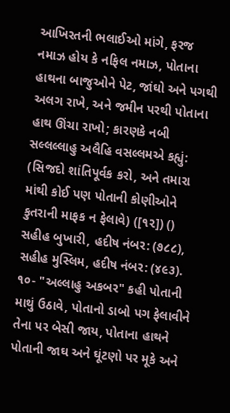આખિરતની ભલાઈઓ માંગે, ફરજ નમાઝ હોય કે નફિલ નમાઝ, પોતાના હાથના બાજુઓને પેટ, જાંઘો અને પગથી અલગ રાખે, અને જમીન પરથી પોતાના હાથ ઊંચા રાખો; કારણકે નબી સલ્લલ્લાહુ અલૈહિ વસલ્લમએ કહ્યું: (સિજદો શાંતિપૂર્વક કરો, અને તમારા માંથી કોઈ પણ પોતાની કોણીઓને કુતરાની માફક ન ફેલાવે) ([૧૨]) () સહીહ બુખારી, હદીષ નંબર: (૭૮૮), સહીહ મુસ્લિમ, હદીષ નંબર: (૪૯૩).
૧૦- "અલ્લાહુ અકબર" કહી પોતાની માથું ઉઠાવે, પોતાનો ડાબો પગ ફેલાવીને તેના પર બેસી જાય, પોતાના હાથને પોતાની જાઘ અને ઘૂંટણો પર મૂકે અને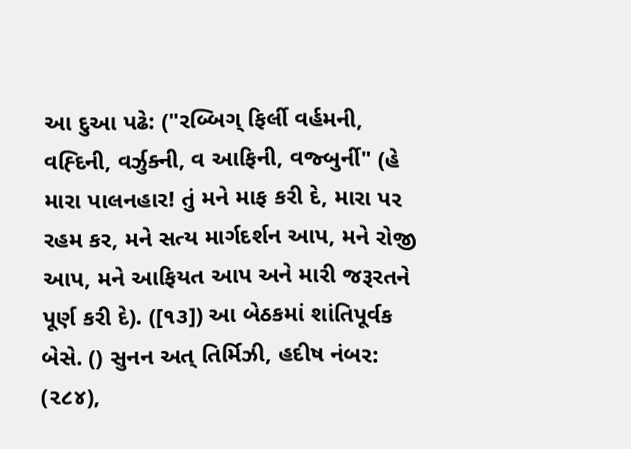આ દુઆ પઢે: ("રબ્બિગ્ ફિર્લી વર્હમની, વહ્દિની, વર્ઝુક્ની, વ આફિની, વજ્બુર્ની" (હે મારા પાલનહાર! તું મને માફ કરી દે, મારા પર રહમ કર, મને સત્ય માર્ગદર્શન આપ, મને રોજી આપ, મને આફિયત આપ અને મારી જરૂરતને પૂર્ણ કરી દે). ([૧૩]) આ બેઠકમાં શાંતિપૂર્વક બેસે. () સુનન અત્ તિર્મિઝી, હદીષ નંબર: (૨૮૪),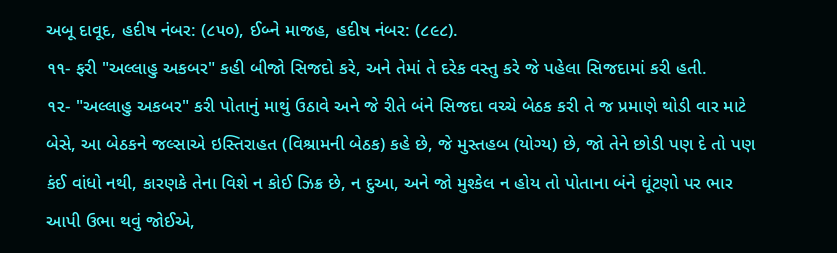અબૂ દાવૂદ, હદીષ નંબર: (૮૫૦), ઈબ્ને માજહ, હદીષ નંબર: (૮૯૮).
૧૧- ફરી "અલ્લાહુ અકબર" કહી બીજો સિજદો કરે, અને તેમાં તે દરેક વસ્તુ કરે જે પહેલા સિજદામાં કરી હતી.
૧૨- "અલ્લાહુ અકબર" કરી પોતાનું માથું ઉઠાવે અને જે રીતે બંને સિજદા વચ્ચે બેઠક કરી તે જ પ્રમાણે થોડી વાર માટે બેસે, આ બેઠકને જલ્સાએ ઇસ્તિરાહત (વિશ્રામની બેઠક) કહે છે, જે મુસ્તહબ (યોગ્ય) છે, જો તેને છોડી પણ દે તો પણ કંઈ વાંધો નથી, કારણકે તેના વિશે ન કોઈ ઝિક્ર છે, ન દુઆ, અને જો મુશ્કેલ ન હોય તો પોતાના બંને ઘૂંટણો પર ભાર આપી ઉભા થવું જોઈએ,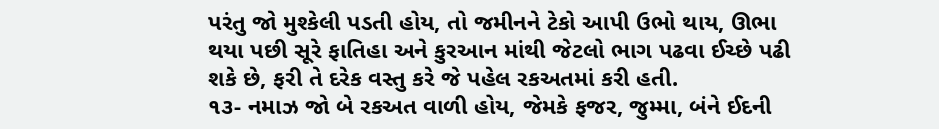પરંતુ જો મુશ્કેલી પડતી હોય, તો જમીનને ટેકો આપી ઉભો થાય, ઊભા થયા પછી સૂરે ફાતિહા અને કુરઆન માંથી જેટલો ભાગ પઢવા ઈચ્છે પઢી શકે છે, ફરી તે દરેક વસ્તુ કરે જે પહેલ રકઅતમાં કરી હતી.
૧૩- નમાઝ જો બે રકઅત વાળી હોય, જેમકે ફજર, જુમ્મા, બંને ઈદની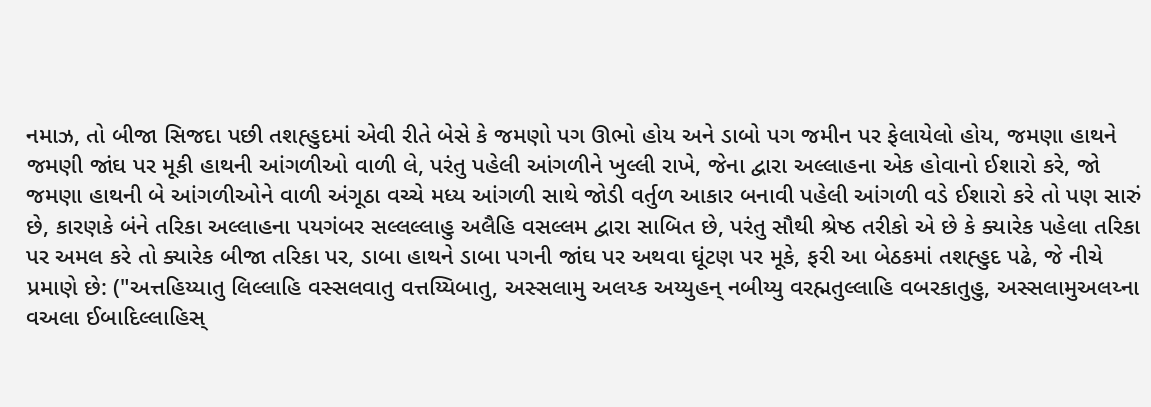નમાઝ, તો બીજા સિજદા પછી તશહ્હુદમાં એવી રીતે બેસે કે જમણો પગ ઊભો હોય અને ડાબો પગ જમીન પર ફેલાયેલો હોય, જમણા હાથને જમણી જાંઘ પર મૂકી હાથની આંગળીઓ વાળી લે, પરંતુ પહેલી આંગળીને ખુલ્લી રાખે, જેના દ્વારા અલ્લાહના એક હોવાનો ઈશારો કરે, જો જમણા હાથની બે આંગળીઓને વાળી અંગૂઠા વચ્ચે મધ્ય આંગળી સાથે જોડી વર્તુળ આકાર બનાવી પહેલી આંગળી વડે ઈશારો કરે તો પણ સારું છે, કારણકે બંને તરિકા અલ્લાહના પયગંબર સલ્લલ્લાહુ અલૈહિ વસલ્લમ દ્વારા સાબિત છે, પરંતુ સૌથી શ્રેષ્ઠ તરીકો એ છે કે ક્યારેક પહેલા તરિકા પર અમલ કરે તો ક્યારેક બીજા તરિકા પર, ડાબા હાથને ડાબા પગની જાંઘ પર અથવા ઘૂંટણ પર મૂકે, ફરી આ બેઠકમાં તશહ્હુદ પઢે, જે નીચે પ્રમાણે છે: ("અત્તહિય્યાતુ લિલ્લાહિ વસ્સલવાતુ વત્તય્યિબાતુ, અસ્સલામુ અલય્ક અય્યુહન્ નબીય્યુ વરહ્મતુલ્લાહિ વબરકાતુહુ, અસ્સલામુઅલય્ના વઅલા ઈબાદિલ્લાહિસ્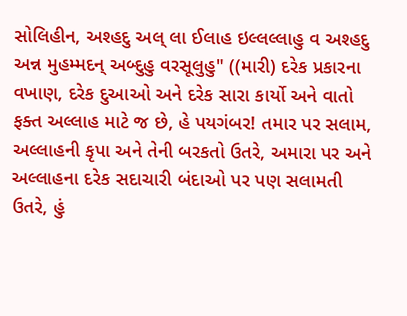સોલિહીન, અશ્હદુ અલ્ લા ઈલાહ ઇલ્લલ્લાહુ વ અશ્હદુ અન્ન મુહમ્મદન્ અબ્દુહુ વરસૂલુહુ" ((મારી) દરેક પ્રકારના વખાણ, દરેક દુઆઓ અને દરેક સારા કાર્યો અને વાતો ફક્ત અલ્લાહ માટે જ છે, હે પયગંબર! તમાર પર સલામ, અલ્લાહની કૃપા અને તેની બરકતો ઉતરે, અમારા પર અને અલ્લાહના દરેક સદાચારી બંદાઓ પર પણ સલામતી ઉતરે, હું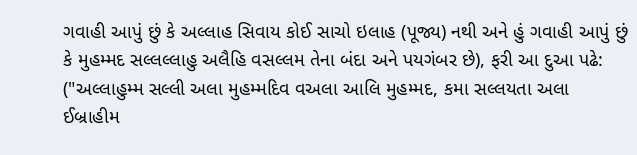ગવાહી આપું છું કે અલ્લાહ સિવાય કોઈ સાચો ઇલાહ (પૂજ્ય) નથી અને હું ગવાહી આપું છું કે મુહમ્મદ સલ્લલ્લાહુ અલૈહિ વસલ્લમ તેના બંદા અને પયગંબર છે), ફરી આ દુઆ પઢે: ("અલ્લાહુમ્મ સલ્લી અલા મુહમ્મદિવ વઅલા આલિ મુહમ્મદ, કમા સલ્લયતા અલા ઈબ્રાહીમ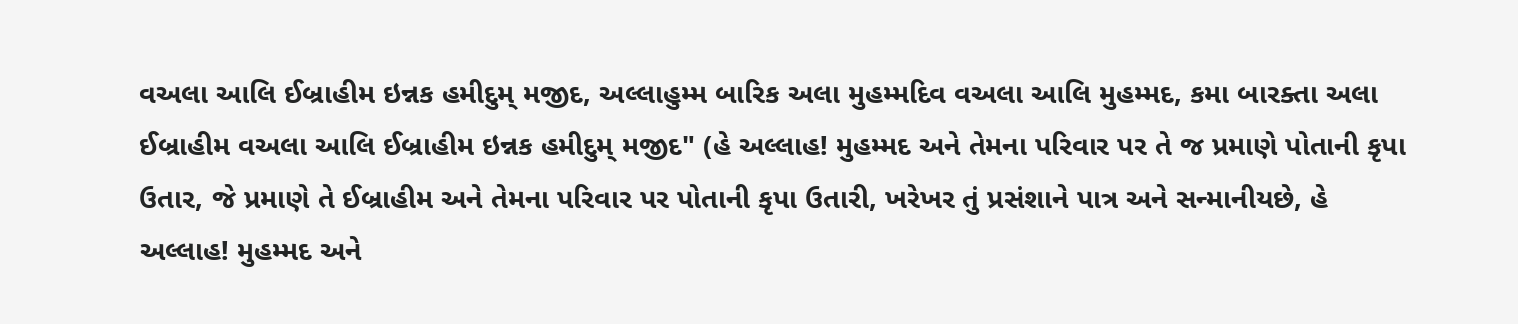વઅલા આલિ ઈબ્રાહીમ ઇન્નક હમીદુમ્ મજીદ, અલ્લાહુમ્મ બારિક અલા મુહમ્મદિવ વઅલા આલિ મુહમ્મદ, કમા બારક્તા અલા ઈબ્રાહીમ વઅલા આલિ ઈબ્રાહીમ ઇન્નક હમીદુમ્ મજીદ" (હે અલ્લાહ! મુહમ્મદ અને તેમના પરિવાર પર તે જ પ્રમાણે પોતાની કૃપા ઉતાર, જે પ્રમાણે તે ઈબ્રાહીમ અને તેમના પરિવાર પર પોતાની કૃપા ઉતારી, ખરેખર તું પ્રસંશાને પાત્ર અને સન્માનીયછે, હે અલ્લાહ! મુહમ્મદ અને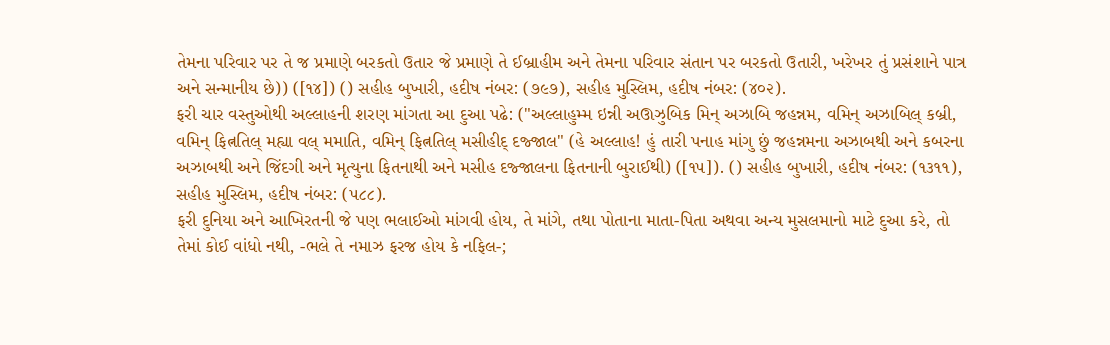તેમના પરિવાર પર તે જ પ્રમાણે બરકતો ઉતાર જે પ્રમાણે તે ઈબ્રાહીમ અને તેમના પરિવાર સંતાન પર બરકતો ઉતારી, ખરેખર તું પ્રસંશાને પાત્ર અને સન્માનીય છે)) ([૧૪]) () સહીહ બુખારી, હદીષ નંબર: (૭૯૭), સહીહ મુસ્લિમ, હદીષ નંબર: (૪૦૨).
ફરી ચાર વસ્તુઓથી અલ્લાહની શરણ માંગતા આ દુઆ પઢે: ("અલ્લાહુમ્મ ઇન્ની અઊઝુબિક મિન્ અઝાબિ જહન્નમ, વમિન્ અઝાબિલ્ કબ્રી, વમિન્ ફિત્નતિલ્ મહ્યા વલ્ મમાતિ, વમિન્ ફિત્નતિલ્ મસીહીદ્ દજ્જાલ" (હે અલ્લાહ! હું તારી પનાહ માંગુ છું જહન્નમના અઝાબથી અને કબરના અઝાબથી અને જિંદગી અને મૃત્યુના ફિતનાથી અને મસીહ દજ્જાલના ફિતનાની બુરાઈથી) ([૧૫]). () સહીહ બુખારી, હદીષ નંબર: (૧૩૧૧), સહીહ મુસ્લિમ, હદીષ નંબર: (૫૮૮).
ફરી દુનિયા અને આખિરતની જે પણ ભલાઈઓ માંગવી હોય, તે માંગે, તથા પોતાના માતા-પિતા અથવા અન્ય મુસલમાનો માટે દુઆ કરે, તો તેમાં કોઈ વાંધો નથી, -ભલે તે નમાઝ ફરજ હોય કે નફિલ-;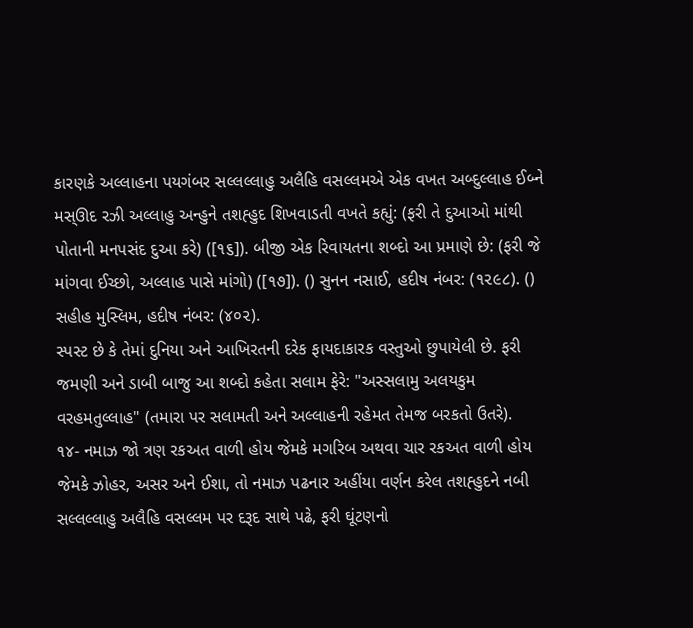કારણકે અલ્લાહના પયગંબર સલ્લલ્લાહુ અલૈહિ વસલ્લમએ એક વખત અબ્દુલ્લાહ ઈબ્ને મસ્ઊદ રઝી અલ્લાહુ અન્હુને તશહ્હુદ શિખવાડતી વખતે કહ્યું: (ફરી તે દુઆઓ માંથી પોતાની મનપસંદ દુઆ કરે) ([૧૬]). બીજી એક રિવાયતના શબ્દો આ પ્રમાણે છે: (ફરી જે માંગવા ઈચ્છો, અલ્લાહ પાસે માંગો) ([૧૭]). () સુનન નસાઈ, હદીષ નંબર: (૧૨૯૮). () સહીહ મુસ્લિમ, હદીષ નંબર: (૪૦૨).
સ્પસ્ટ છે કે તેમાં દુનિયા અને આખિરતની દરેક ફાયદાકારક વસ્તુઓ છુપાયેલી છે. ફરી જમણી અને ડાબી બાજુ આ શબ્દો કહેતા સલામ ફેરે: "અસ્સલામુ અલયકુમ વરહમતુલ્લાહ" (તમારા પર સલામતી અને અલ્લાહની રહેમત તેમજ બરકતો ઉતરે).
૧૪- નમાઝ જો ત્રણ રકઅત વાળી હોય જેમકે મગરિબ અથવા ચાર રકઅત વાળી હોય જેમકે ઝોહર, અસર અને ઈશા, તો નમાઝ પઢનાર અહીંયા વર્ણન કરેલ તશહ્હુદને નબી સલ્લલ્લાહુ અલૈહિ વસલ્લમ પર દરૂદ સાથે પઢે, ફરી ઘૂંટણનો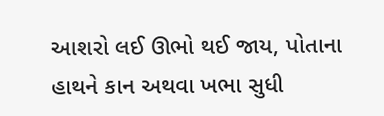આશરો લઈ ઊભો થઈ જાય, પોતાના હાથને કાન અથવા ખભા સુધી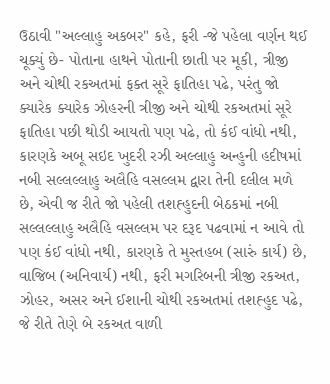ઉઠાવી "અલ્લાહુ અકબર" કહે, ફરી -જે પહેલા વર્ણન થઈ ચૂક્યું છે- પોતાના હાથને પોતાની છાતી પર મૂકી, ત્રીજી અને ચોથી રકઅતમાં ફક્ત સૂરે ફાતિહા પઢે, પરંતુ જો ક્યારેક ક્યારેક ઝોહરની ત્રીજી અને ચોથી રકઅતમાં સૂરે ફાતિહા પછી થોડી આયતો પણ પઢે, તો કંઈ વાંધો નથી, કારણકે અબૂ સઇદ ખુદરી રઝી અલ્લાહુ અન્હુની હદીષમાં નબી સલ્લલ્લાહુ અલૈહિ વસલ્લમ દ્વારા તેની દલીલ મળે છે, એવી જ રીતે જો પહેલી તશહ્હુદની બેઠકમાં નબી સલ્લલ્લાહુ અલૈહિ વસલ્લમ પર દરૂદ પઢવામાં ન આવે તો પણ કંઈ વાંધો નથી, કારણકે તે મુસ્તહબ (સારું કાર્ય) છે, વાજિબ (અનિવાર્ય) નથી, ફરી મગરિબની ત્રીજી રકઅત, ઝોહર, અસર અને ઈશાની ચોથી રકઅતમાં તશહ્હુદ પઢે, જે રીતે તેણે બે રકઅત વાળી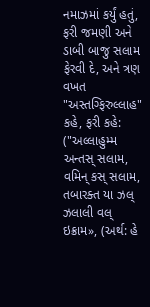નમાઝમાં કર્યું હતું, ફરી જમણી અને ડાબી બાજુ સલામ ફેરવી દે, અને ત્રણ વખત "અસ્તગ્ફિરુલ્લાહ" કહે, ફરી કહે: ("અલ્લાહુમ્મ અન્તસ્ સલામ, વમિન્ કસ્ સલામ, તબારક્ત યા ઝલ્ ઝલાલી વલ્ ઇક્રામ», (અર્થ: હે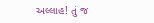અલ્લાહ! તું જ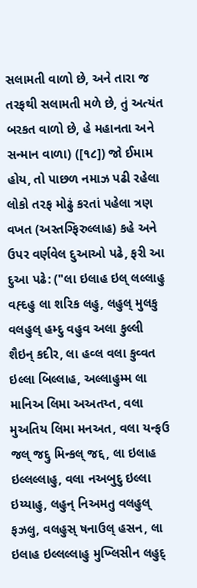સલામતી વાળો છે, અને તારા જ તરફથી સલામતી મળે છે, તું અત્યંત બરકત વાળો છે, હે મહાનતા અને સન્માન વાળા) ([૧૮]) જો ઈમામ હોય, તો પાછળ નમાઝ પઢી રહેલા લોકો તરફ મોઢું કરતાં પહેલા ત્રણ વખત (અસ્તગ્ફિરુલ્લાહ) કહે અને ઉપર વર્ણવેલ દુઆઓ પઢે, ફરી આ દુઆ પઢે: ("લા ઇલાહ ઇલ્ લલ્લાહુ વહ્દહુ લા શરિક લહુ, લહુલ્ મુલકુ વલહુલ્ હમ્દુ વહુવ અલા કુલ્લી શૈઇન્ કદીર, લા હવ્લ વલા કુવ્વત ઇલ્લા બિલ્લાહ, અલ્લાહુમ્મ લા માનિઅ લિમા અઅતય્ત, વલા મુઅતિય લિમા મનઅત, વલા યન્ફઉ જલ્ જદ્દુ મિન્કલ્ જદ્દ, લા ઇલાહ ઇલ્લલ્લાહુ, વલા નઅબુદુ ઇલ્લા ઇય્યાહુ, લહુન્ નિઅમતુ વલહુલ્ ફઝલુ, વલહુસ્ ષનાઉલ્ હસન, લા ઇલાહ ઇલ્લલ્લાહુ મુખ્લિસીન લહુદ્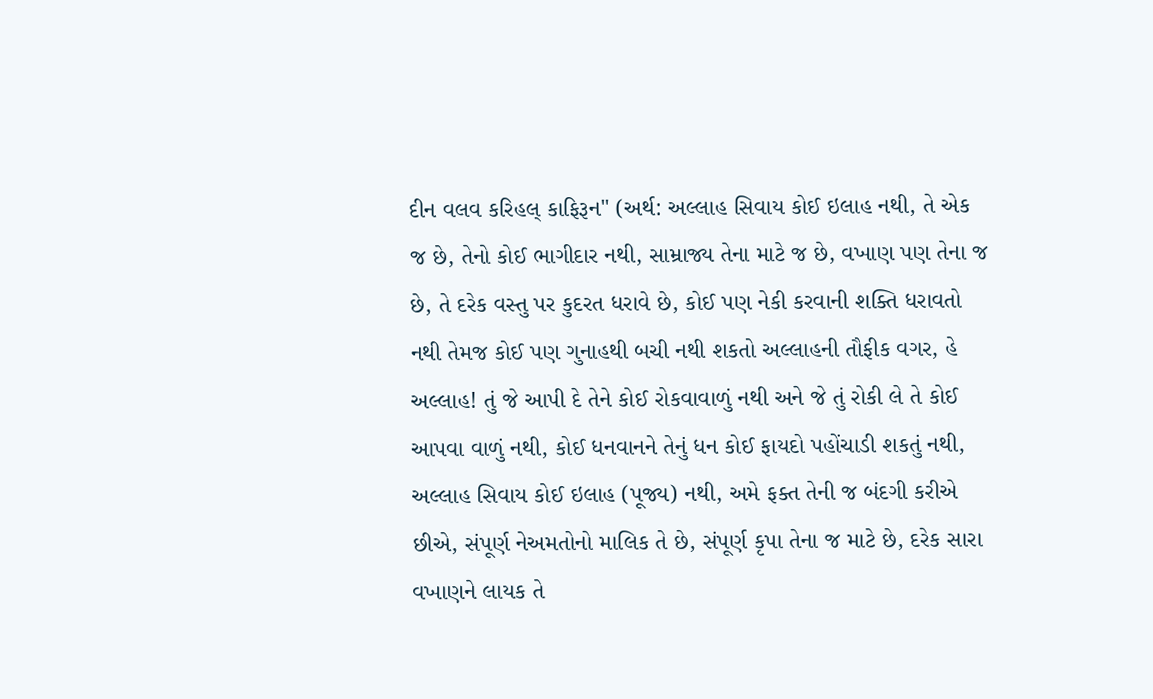દીન વલવ કરિહલ્ કાફિરૂન" (અર્થ: અલ્લાહ સિવાય કોઈ ઇલાહ નથી, તે એક જ છે, તેનો કોઈ ભાગીદાર નથી, સામ્રાજ્ય તેના માટે જ છે, વખાણ પણ તેના જ છે, તે દરેક વસ્તુ પર કુદરત ધરાવે છે, કોઈ પણ નેકી કરવાની શક્તિ ધરાવતો નથી તેમજ કોઈ પણ ગુનાહથી બચી નથી શકતો અલ્લાહની તૌફીક વગર, હે અલ્લાહ! તું જે આપી દે તેને કોઈ રોકવાવાળું નથી અને જે તું રોકી લે તે કોઈ આપવા વાળું નથી, કોઈ ધનવાનને તેનું ધન કોઈ ફાયદો પહોંચાડી શકતું નથી, અલ્લાહ સિવાય કોઈ ઇલાહ (પૂજ્ય) નથી, અમે ફક્ત તેની જ બંદગી કરીએ છીએ, સંપૂર્ણ નેઅમતોનો માલિક તે છે, સંપૂર્ણ કૃપા તેના જ માટે છે, દરેક સારા વખાણને લાયક તે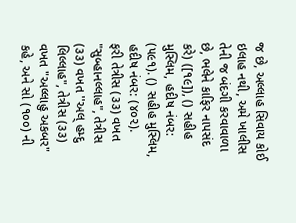જ છે, અલ્લાહ સિવાય કોઈ ઇલાહ નથી, અમે ખાલીસ તેની જ બંદગી કરવાવાળા છે, ભલેને કાફિર નાપસંદ કરે) ([૧૯]), () સહીહ મુસ્લિમ, હદીષ નંબર: (૫૯૧). () સહીહ મુસ્લિમ, હદીષ નંબર: (૪૦૨).
ફરી તેત્રીસ (૩૩) વખત "સુબ્હાનલ્લાહ", તેત્રીસ (૩૩) વખત ''અલ્ હમ્દુ લિલ્લાહ", તેત્રીસ (૩૩) વખત "અલ્લાહુ અકબર" કહે, અને સો (૧૦૦) ની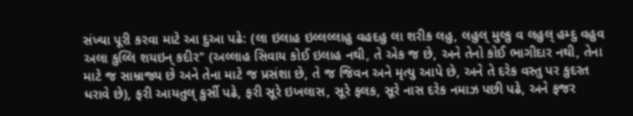સંખ્યા પૂરી કરવા માટે આ દુઆ પઢે: (લા ઇલાહ ઇલ્લલ્લાહુ વહદહુ લા શરીક લહુ, લહુલ્ મુલ્કુ વ લહુલ્ હમ્દુ વહુવ અલા કુલ્લિ શયઇન્ કદીર" (અલ્લાહ સિવાય કોઈ ઇલાહ નથી, તે એક જ છે, અને તેનો કોઈ ભાગીદાર નથી, તેના માટે જ સામ્રાજ્ય છે અને તેના માટે જ પ્રસંશા છે, તે જ જિવન અને મૃત્યુ આપે છે, અને તે દરેક વસ્તુ પર કુદરત ધરાવે છે), ફરી આયતુલ્ કુર્સી પઢે, ફરી સૂરે ઇખલાસ, સૂરે ફલક, સૂરે નાસ દરેક નમાઝ પછી પઢે, અને ફજર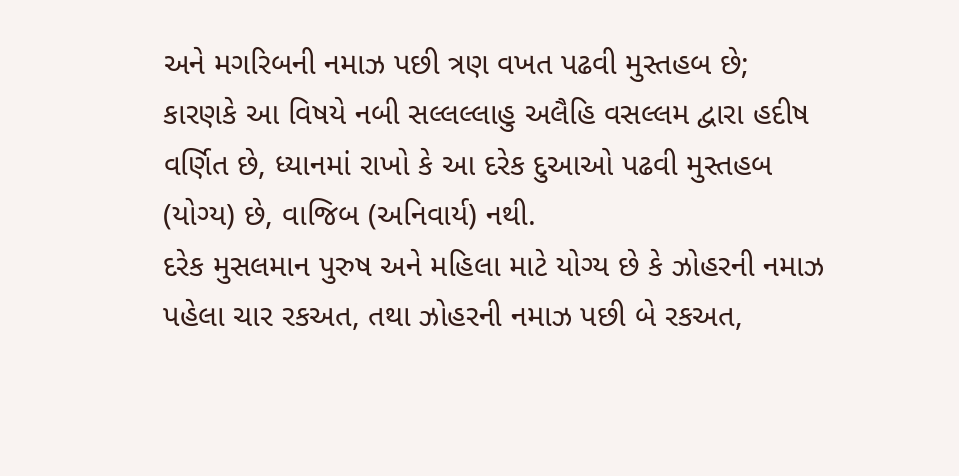અને મગરિબની નમાઝ પછી ત્રણ વખત પઢવી મુસ્તહબ છે; કારણકે આ વિષયે નબી સલ્લલ્લાહુ અલૈહિ વસલ્લમ દ્વારા હદીષ વર્ણિત છે, ધ્યાનમાં રાખો કે આ દરેક દુઆઓ પઢવી મુસ્તહબ (યોગ્ય) છે, વાજિબ (અનિવાર્ય) નથી.
દરેક મુસલમાન પુરુષ અને મહિલા માટે યોગ્ય છે કે ઝોહરની નમાઝ પહેલા ચાર રકઅત, તથા ઝોહરની નમાઝ પછી બે રકઅત,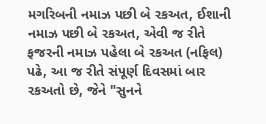મગરિબની નમાઝ પછી બે રકઅત, ઈશાની નમાઝ પછી બે રકઅત, એવી જ રીતે ફજરની નમાઝ પહેલા બે રકઅત (નફિલ) પઢે, આ જ રીતે સંપૂર્ણ દિવસમાં બાર રકઅતો છે, જેને "સુનને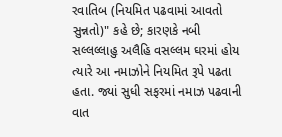રવાતિબ (નિયમિત પઢવામાં આવતો સુન્નતો)" કહે છે; કારણકે નબી સલ્લલ્લાહુ અલૈહિ વસલ્લમ ઘરમાં હોય ત્યારે આ નમાઝોને નિયમિત રૂપે પઢતા હતા. જ્યાં સુધી સફરમાં નમાઝ પઢવાની વાત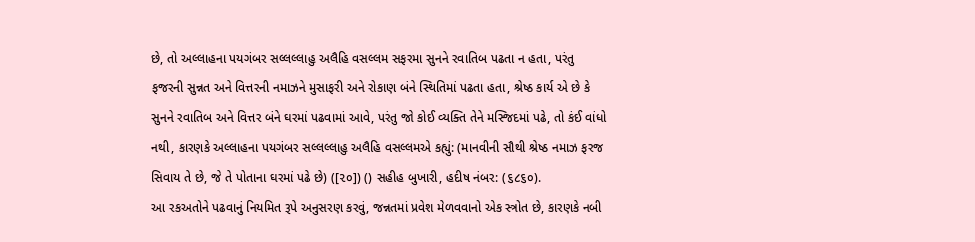છે, તો અલ્લાહના પયગંબર સલ્લલ્લાહુ અલૈહિ વસલ્લમ સફરમા સુનને રવાતિબ પઢતા ન હતા, પરંતુ ફજરની સુન્નત અને વિત્તરની નમાઝને મુસાફરી અને રોકાણ બંને સ્થિતિમાં પઢતા હતા, શ્રેષ્ઠ કાર્ય એ છે કે સુનને રવાતિબ અને વિત્તર બંને ઘરમાં પઢવામાં આવે, પરંતુ જો કોઈ વ્યક્તિ તેને મસ્જિદમાં પઢે, તો કંઈ વાંધો નથી, કારણકે અલ્લાહના પયગંબર સલ્લલ્લાહુ અલૈહિ વસલ્લમએ કહ્યું: (માનવીની સૌથી શ્રેષ્ઠ નમાઝ ફરજ સિવાય તે છે, જે તે પોતાના ઘરમાં પઢે છે) ([૨૦]) () સહીહ બુખારી, હદીષ નંબર: (૬૮૬૦).
આ રકઅતોને પઢવાનું નિયમિત રૂપે અનુસરણ કરવું, જન્નતમાં પ્રવેશ મેળવવાનો એક સ્ત્રોત છે, કારણકે નબી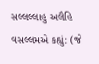સલ્લલ્લાહુ અલૈહિ વસલ્લમએ કહ્યું: (જે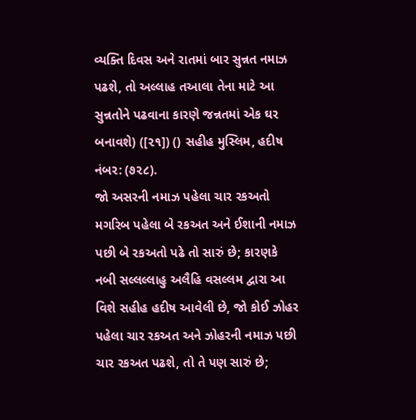વ્યક્તિ દિવસ અને રાતમાં બાર સુન્નત નમાઝ પઢશે, તો અલ્લાહ તઆલા તેના માટે આ સુન્નતોને પઢવાના કારણે જન્નતમાં એક ઘર બનાવશે) ([૨૧]) () સહીહ મુસ્લિમ, હદીષ નંબર: (૭૨૮).
જો અસરની નમાઝ પહેલા ચાર રકઅતો મગરિબ પહેલા બે રકઅત અને ઈશાની નમાઝ પછી બે રકઅતો પઢે તો સારું છે; કારણકે નબી સલ્લલ્લાહુ અલૈહિ વસલ્લમ દ્વારા આ વિશે સહીહ હદીષ આવેલી છે, જો કોઈ ઝોહર પહેલા ચાર રકઅત અને ઝોહરની નમાઝ પછી ચાર રકઅત પઢશે, તો તે પણ સારું છે;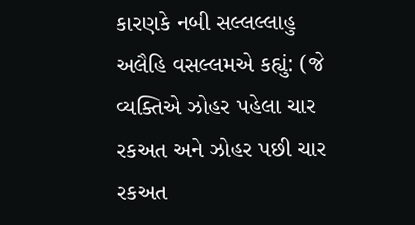કારણકે નબી સલ્લલ્લાહુ અલૈહિ વસલ્લમએ કહ્યું: (જે વ્યક્તિએ ઝોહર પહેલા ચાર રકઅત અને ઝોહર પછી ચાર રકઅત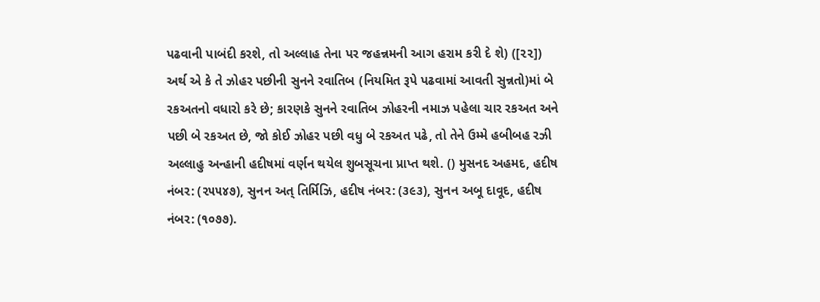પઢવાની પાબંદી કરશે, તો અલ્લાહ તેના પર જહન્નમની આગ હરામ કરી દે શે) ([૨૨]) અર્થ એ કે તે ઝોહર પછીની સુનને રવાતિબ (નિયમિત રૂપે પઢવામાં આવતી સુન્નતો)માં બે રકઅતનો વધારો કરે છે; કારણકે સુનને રવાતિબ ઝોહરની નમાઝ પહેલા ચાર રકઅત અને પછી બે રકઅત છે, જો કોઈ ઝોહર પછી વધુ બે રકઅત પઢે, તો તેને ઉમ્મે હબીબહ રઝી અલ્લાહુ અન્હાની હદીષમાં વર્ણન થયેલ શુબસૂચના પ્રાપ્ત થશે. () મુસનદ અહમદ, હદીષ નંબર: (૨૫૫૪૭), સુનન અત્ તિર્મિઝિ, હદીષ નંબર: (૩૯૩), સુનન અબૂ દાવૂદ, હદીષ નંબર: (૧૦૭૭).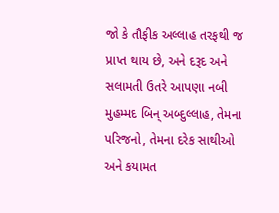જો કે તૌફીક અલ્લાહ તરફથી જ પ્રાપ્ત થાય છે, અને દરૂદ અને સલામતી ઉતરે આપણા નબી મુહમ્મદ બિન્ અબ્દુલ્લાહ, તેમના પરિજનો, તેમના દરેક સાથીઓ અને કયામત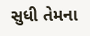સુધી તેમના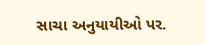સાચા અનુયાયીઓ પર.